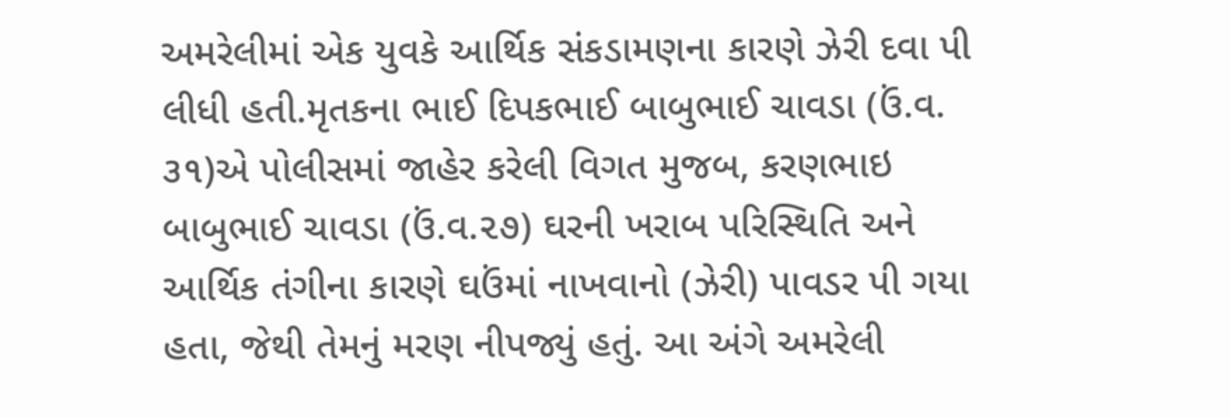અમરેલીમાં એક યુવકે આર્થિક સંકડામણના કારણે ઝેરી દવા પી લીધી હતી.મૃતકના ભાઈ દિપકભાઈ બાબુભાઈ ચાવડા (ઉં.વ. ૩૧)એ પોલીસમાં જાહેર કરેલી વિગત મુજબ, કરણભાઇ બાબુભાઈ ચાવડા (ઉં.વ.૨૭) ઘરની ખરાબ પરિસ્થિતિ અને આર્થિક તંગીના કારણે ઘઉંમાં નાખવાનો (ઝેરી) પાવડર પી ગયા હતા, જેથી તેમનું મરણ નીપજ્યું હતું. આ અંગે અમરેલી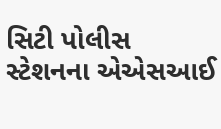સિટી પોલીસ સ્ટેશનના એએસઆઈ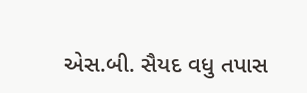એસ.બી. સૈયદ વધુ તપાસ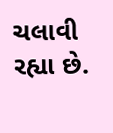ચલાવી રહ્યા છે.